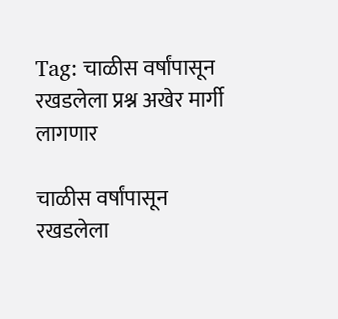Tag: चाळीस वर्षांपासून रखडलेला प्रश्न अखेर मार्गी लागणार

चाळीस वर्षांपासून रखडलेला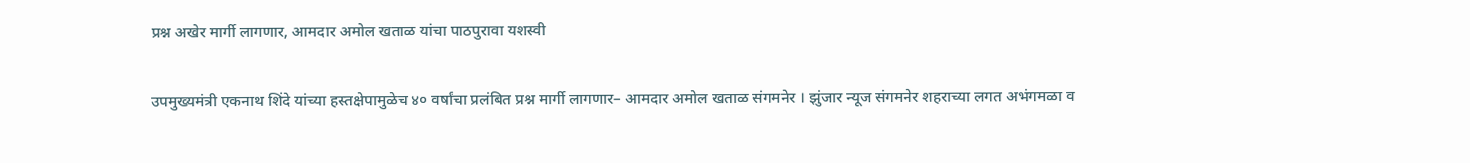प्रश्न अखेर मार्गी लागणार, आमदार अमोल खताळ यांचा पाठपुरावा यशस्वी

उपमुख्यमंत्री एकनाथ शिंदे यांच्या हस्तक्षेपामुळेच ४० वर्षांचा प्रलंबित प्रश्न मार्गी लागणार– आमदार अमोल खताळ संगमनेर । झुंजार न्यूज संगमनेर शहराच्या लगत अभंगमळा व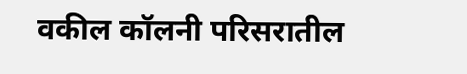वकील कॉलनी परिसरातील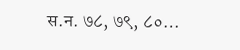स.न. ७८, ७९, ८०…